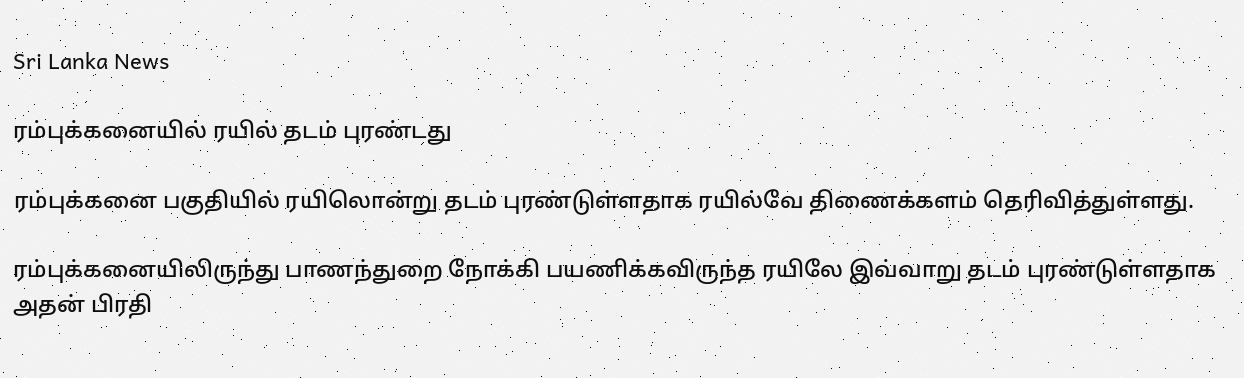Sri Lanka News

ரம்புக்கனையில் ரயில் தடம் புரண்டது

ரம்புக்கனை பகுதியில் ரயிலொன்று தடம் புரண்டுள்ளதாக ரயில்வே திணைக்களம் தெரிவித்துள்ளது.

ரம்புக்கனையிலிருந்து பாணந்துறை நோக்கி பயணிக்கவிருந்த ரயிலே இவ்வாறு தடம் புரண்டுள்ளதாக அதன் பிரதி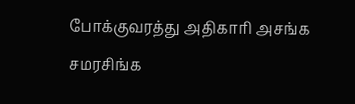போக்குவரத்து அதிகாரி அசங்க சமரசிங்க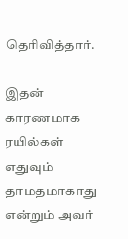தெரிவித்தார்.

இதன் காரணமாக ரயில்கள் எதுவும் தாமதமாகாது என்றும் அவர்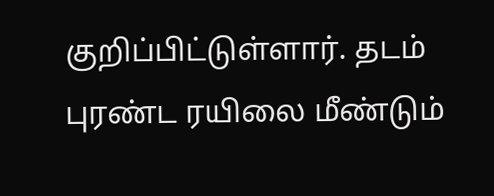குறிப்பிட்டுள்ளார். தடம் புரண்ட ரயிலை மீண்டும்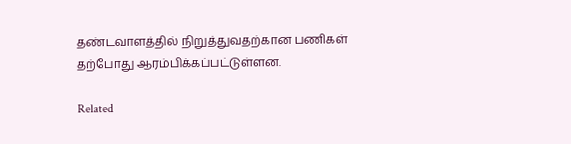தண்டவாளத்தில் நிறுத்துவதற்கான பணிகள் தற்போது ஆரம்பிக்கப்பட்டுள்ளன.

Related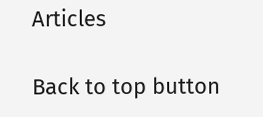Articles

Back to top button